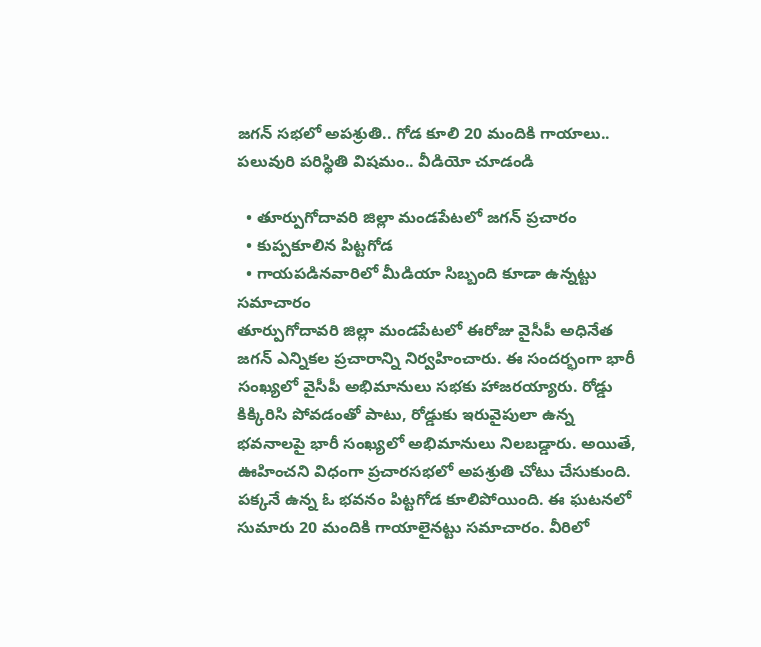జగన్ సభలో అపశ్రుతి.. గోడ కూలి 20 మందికి గాయాలు.. పలువురి పరిస్థితి విషమం.. వీడియో చూడండి

  • తూర్పుగోదావరి జిల్లా మండపేటలో జగన్ ప్రచారం
  • కుప్పకూలిన పిట్టగోడ
  • గాయపడినవారిలో మీడియా సిబ్బంది కూడా ఉన్నట్టు సమాచారం
తూర్పుగోదావరి జిల్లా మండపేటలో ఈరోజు వైసీపీ అధినేత జగన్ ఎన్నికల ప్రచారాన్ని నిర్వహించారు. ఈ సందర్భంగా భారీ సంఖ్యలో వైసీపీ అభిమానులు సభకు హాజరయ్యారు. రోడ్డు కిక్కిరిసి పోవడంతో పాటు, రోడ్డుకు ఇరువైపులా ఉన్న భవనాలపై భారీ సంఖ్యలో అభిమానులు నిలబడ్డారు. అయితే, ఊహించని విధంగా ప్రచారసభలో అపశ్రుతి చోటు చేసుకుంది. పక్కనే ఉన్న ఓ భవనం పిట్టగోడ కూలిపోయింది. ఈ ఘటనలో సుమారు 20 మందికి గాయాలైనట్టు సమాచారం. వీరిలో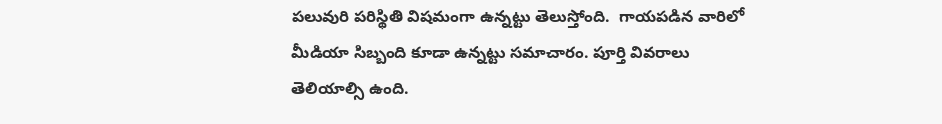పలువురి పరిస్థితి విషమంగా ఉన్నట్టు తెలుస్తోంది.  గాయపడిన వారిలో మీడియా సిబ్బంది కూడా ఉన్నట్టు సమాచారం. పూర్తి వివరాలు తెలియాల్సి ఉంది.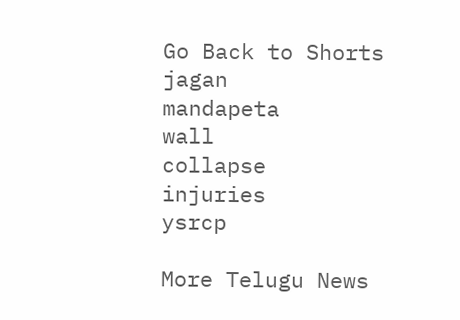Go Back to Shorts
jagan
mandapeta
wall
collapse
injuries
ysrcp

More Telugu News